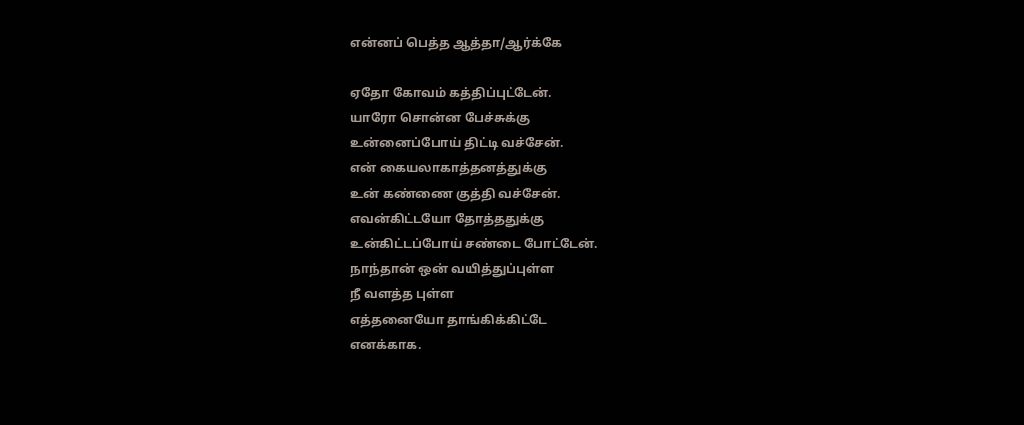என்னப் பெத்த ஆத்தா/ஆர்க்கே

ஏதோ கோவம் கத்திப்புட்டேன்.
யாரோ சொன்ன பேச்சுக்கு
உன்னைப்போய் திட்டி வச்சேன்.
என் கையலாகாத்தனத்துக்கு
உன் கண்ணை குத்தி வச்சேன்.
எவன்கிட்டயோ தோத்ததுக்கு
உன்கிட்டப்போய் சண்டை போட்டேன்.
நாந்தான் ஒன் வயித்துப்புள்ள
நீ வளத்த புள்ள
எத்தனையோ தாங்கிக்கிட்டே
எனக்காக.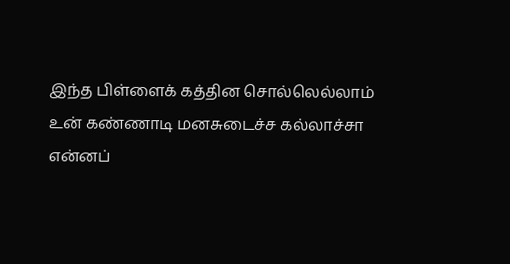இந்த பிள்ளைக் கத்தின சொல்லெல்லாம்
உன் கண்ணாடி மனசுடைச்ச கல்லாச்சா
என்னப்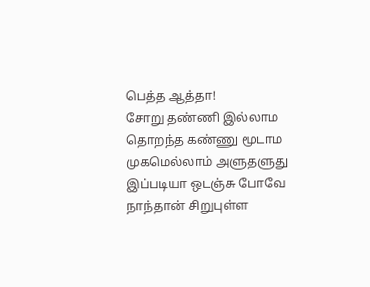பெத்த ஆத்தா!
சோறு தண்ணி இல்லாம
தொறந்த கண்ணு மூடாம
முகமெல்லாம் அளுதளுது
இப்படியா ஒடஞ்சு போவே
நாந்தான் சிறுபுள்ள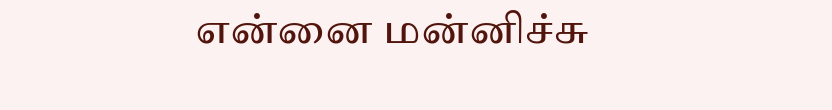என்னை மன்னிச்சு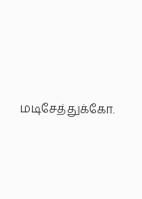மடிசேத்துக்கோ.